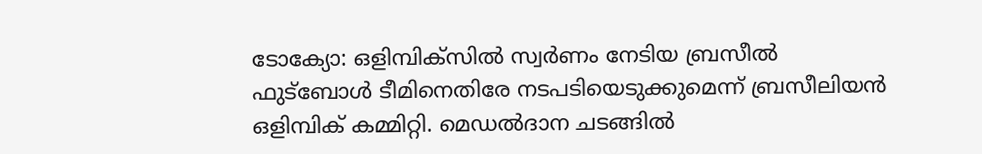ടോക്യോ: ഒളിമ്പിക്സിൽ സ്വർണം നേടിയ ബ്രസീൽ ഫുട്ബോൾ ടീമിനെതിരേ നടപടിയെടുക്കുമെന്ന് ബ്രസീലിയൻ ഒളിമ്പിക് കമ്മിറ്റി. മെഡൽദാന ചടങ്ങിൽ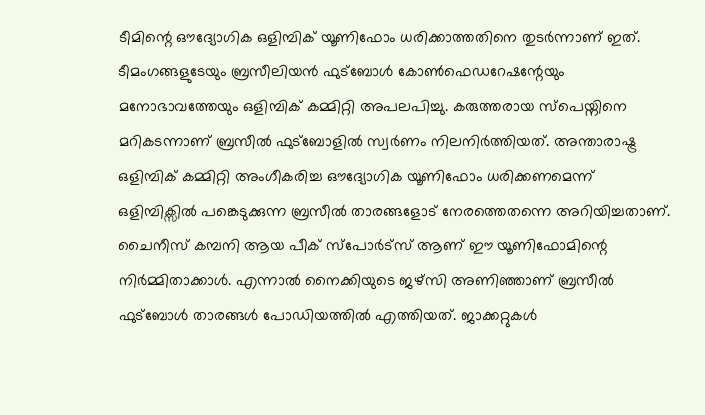ടീമിന്റെ ഔദ്യോഗിക ഒളിമ്പിക് യൂണിഫോം ധരിക്കാത്തതിനെ തുടർന്നാണ് ഇത്. ടീമംഗങ്ങളുടേയും ബ്രസീലിയൻ ഫുട്ബോൾ കോൺഫെഡറേഷന്റേയും മനോഭാവത്തേയും ഒളിമ്പിക് കമ്മിറ്റി അപലപിച്ചു. കരുത്തരായ സ്പെയ്നിനെ മറികടന്നാണ് ബ്രസീൽ ഫുട്ബോളിൽ സ്വർണം നിലനിർത്തിയത്. അന്താരാഷ്ട്ര ഒളിമ്പിക് കമ്മിറ്റി അംഗീകരിച്ച ഔദ്യോഗിക യൂണിഫോം ധരിക്കണമെന്ന് ഒളിമ്പിക്സിൽ പങ്കെടുക്കുന്ന ബ്രസീൽ താരങ്ങളോട് നേരത്തെതന്നെ അറിയിച്ചതാണ്. ചൈനീസ് കമ്പനി ആയ പീക് സ്പോർട്സ് ആണ് ഈ യൂണിഫോമിന്റെ നിർമ്മിതാക്കാൾ. എന്നാൽ നൈക്കിയുടെ ജഴ്സി അണിഞ്ഞാണ് ബ്രസീൽ ഫുട്ബോൾ താരങ്ങൾ പോഡിയത്തിൽ എത്തിയത്. ജാക്കറ്റുകൾ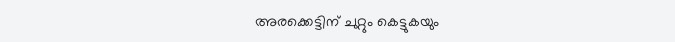അരക്കെട്ടിന് ചുറ്റും കെട്ടുകയും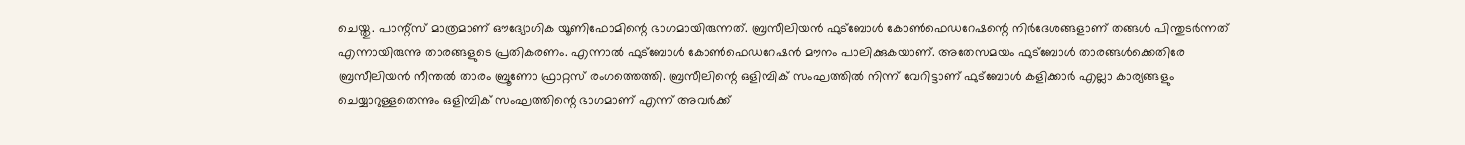ചെയ്തു. പാന്റ്സ് മാത്രമാണ് ഔദ്യോഗിക യൂണിഫോമിന്റെ ഭാഗമായിരുന്നത്. ബ്രസീലിയൻ ഫുട്ബോൾ കോൺഫെഡറേഷന്റെ നിർദേശങ്ങളാണ് തങ്ങൾ പിന്തുടർന്നത് എന്നായിരുന്നു താരങ്ങളുടെ പ്രതികരണം. എന്നാൽ ഫുട്ബോൾ കോൺഫെഡറേഷൻ മൗനം പാലിക്കുകയാണ്. അതേസമയം ഫുട്ബോൾ താരങ്ങൾക്കെതിരേ ബ്രസീലിയൻ നീന്തൽ താരം ബ്രൂണോ ഫ്രാറ്റസ് രംഗത്തെത്തി. ബ്രസീലിന്റെ ഒളിമ്പിക് സംഘത്തിൽ നിന്ന് വേറിട്ടാണ് ഫുട്ബോൾ കളിക്കാർ എല്ലാ കാര്യങ്ങളും ചെയ്യാറുള്ളതെന്നും ഒളിമ്പിക് സംഘത്തിന്റെ ഭാഗമാണ് എന്ന് അവർക്ക്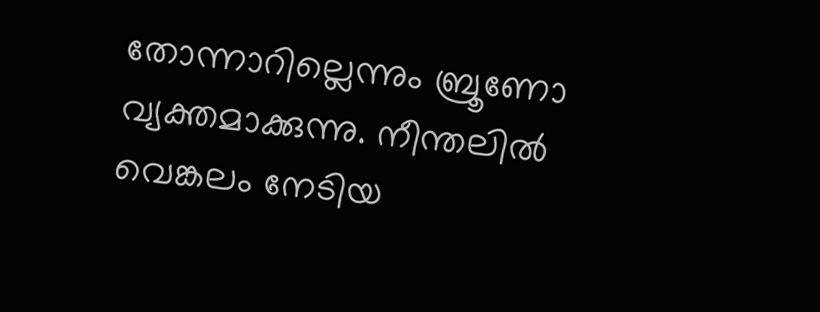തോന്നാറില്ലെന്നും ബ്രൂണോ വ്യക്തമാക്കുന്നു. നീന്തലിൽ വെങ്കലം നേടിയ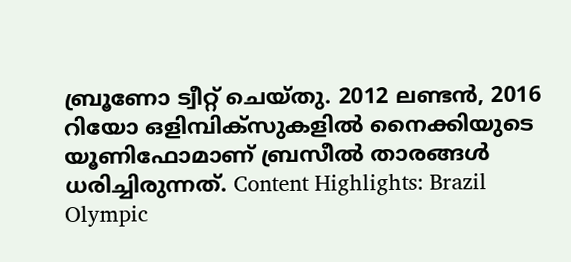ബ്രൂണോ ട്വീറ്റ് ചെയ്തു. 2012 ലണ്ടൻ, 2016 റിയോ ഒളിമ്പിക്സുകളിൽ നൈക്കിയുടെ യൂണിഫോമാണ് ബ്രസീൽ താരങ്ങൾ ധരിച്ചിരുന്നത്. Content Highlights: Brazil Olympic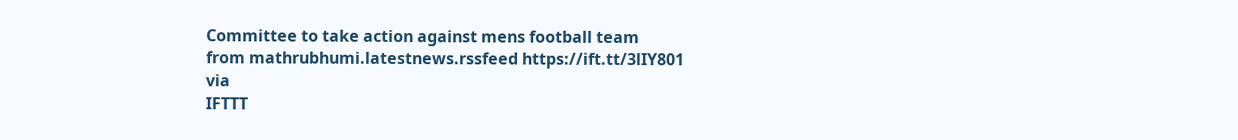Committee to take action against mens football team
from mathrubhumi.latestnews.rssfeed https://ift.tt/3lIY801
via
IFTTT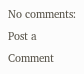No comments:
Post a Comment